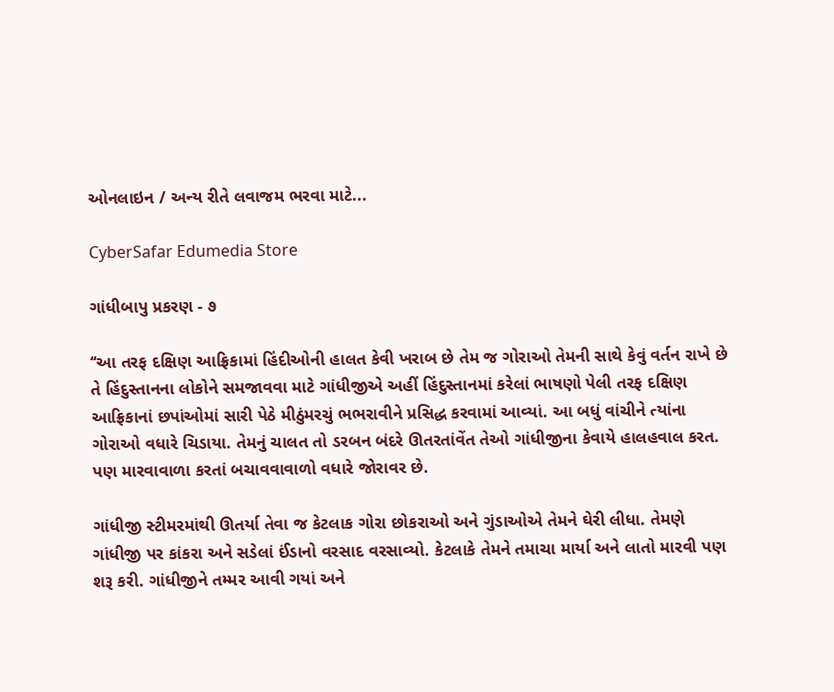ઓનલાઇન / અન્ય રીતે લવાજમ ભરવા માટે...

CyberSafar Edumedia Store

ગાંધીબાપુ પ્રકરણ - ૭

‘‘આ તરફ દક્ષિણ આફ્રિકામાં હિંદીઓની હાલત કેવી ખરાબ છે તેમ જ ગોરાઓ તેમની સાથે કેવું વર્તન રાખે છે તે હિંદુસ્તાનના લોકોને સમજાવવા માટે ગાંધીજીએ અહીં હિંદુસ્તાનમાં કરેલાં ભાષણો પેલી તરફ દક્ષિણ આફ્રિકાનાં છપાંઓમાં સારી પેઠે મીઠુંમરચું ભભરાવીને પ્રસિદ્ધ કરવામાં આવ્યાં. આ બધું વાંચીને ત્યાંના ગોરાઓ વધારે ચિડાયા. તેમનું ચાલત તો ડરબન બંદરે ઊતરતાંવેંત તેઓ ગાંધીજીના કેવાયે હાલહવાલ કરત. પણ મારવાવાળા કરતાં બચાવવાવાળો વધારે જોરાવર છે.

ગાંધીજી સ્ટીમરમાંથી ઊતર્યા તેવા જ કેટલાક ગોરા છોકરાઓ અને ગુંડાઓએ તેમને ઘેરી લીધા. તેમણે ગાંધીજી પર કાંકરા અને સડેલાં ઈંડાનો વરસાદ વરસાવ્યો. કેટલાકે તેમને તમાચા માર્યા અને લાતો મારવી પણ શરૂ કરી. ગાંધીજીને તમ્મર આવી ગયાં અને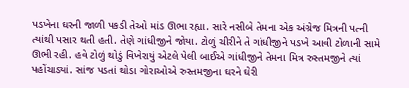પડખેના ઘરની જાળી પકડી તેઓ માંડ ઊભા રહ્યા. સારે નસીબે તેમના એક અંગ્રેજ મિત્રની પત્ની ત્યાંથી પસાર થતી હતી. તેણે ગાંધીજીને જોયા. ટોળું ચીરીને તે ગાંધીજીને પડખે આવી ટોળાની સામે ઊભી રહી. હવે ટોળું થોડું વિખેરાયું એટલે પેલી બાઈએ ગાંધીજીને તેમના મિત્ર રુસ્તમજીને ત્યાં પહોંચાડ્યાં. સાંજ પડતાં થોડા ગોરાઓએ રુસ્તમજીના ઘરને ઘેરી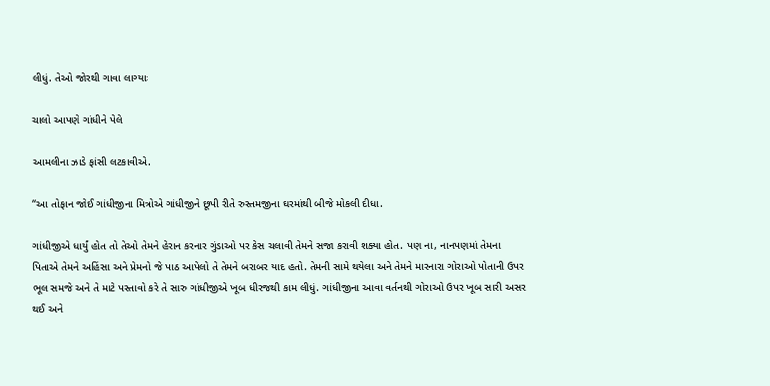લીધું. તેઓ જોરથી ગાવા લાગ્યાઃ

ચાલો આપણે ગાંધીને પેલે

આમલીના ઝાડે ફાંસી લટકાવીએ.

‘‘આ તોફાન જોઈ ગાંધીજીના મિત્રોએ ગાંધીજીને છૂપી રીતે રુસ્તમજીના ઘરમાંથી બીજે મોકલી દીધા.

ગાંધીજીએ ધાર્યું હોત તો તેઓ તેમને હેરાન કરનાર ગુંડાઓ પર કેસ ચલાવી તેમને સજા કરાવી શક્યા હોત. પણ ના, નાનપણમાં તેમના પિતાએ તેમને અહિંસા અને પ્રેમનો જે પાઠ આપેલો તે તેમને બરાબર યાદ હતો. તેમની સામે થયેલા અને તેમને મારનારા ગોરાઓ પોતાની ઉપર ભૂલ સમજે અને તે માટે પસ્તાવો કરે તે સારુ ગાંધીજીએ ખૂબ ધીરજથી કામ લીધું. ગાંધીજીના આવા વર્તનથી ગોરાઓ ઉપર ખૂબ સારી અસર થઈ અને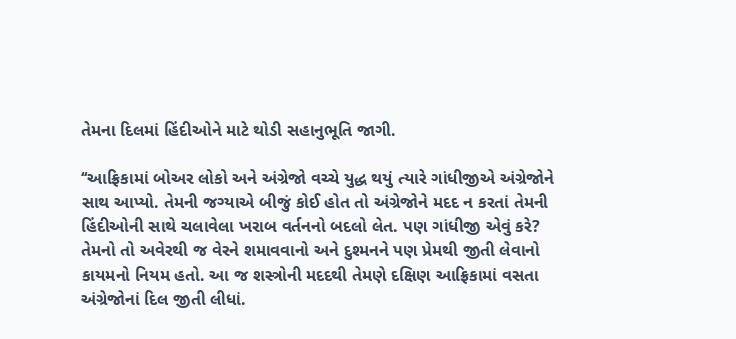તેમના દિલમાં હિંદીઓને માટે થોડી સહાનુભૂતિ જાગી.

‘‘આફ્રિકામાં બોઅર લોકો અને અંગ્રેજો વચ્ચે યુદ્ધ થયું ત્યારે ગાંધીજીએ અંગ્રેજોને સાથ આપ્યો. તેમની જગ્યાએ બીજું કોઈ હોત તો અંગ્રેજોને મદદ ન કરતાં તેમની હિંદીઓની સાથે ચલાવેલા ખરાબ વર્તનનો બદલો લેત. પણ ગાંધીજી એવું કરે? તેમનો તો અવેરથી જ વેરને શમાવવાનો અને દુશ્મનને પણ પ્રેમથી જીતી લેવાનો કાયમનો નિયમ હતો. આ જ શસ્ત્રોની મદદથી તેમણે દક્ષિણ આફ્રિકામાં વસતા અંગ્રેજોનાં દિલ જીતી લીધાં.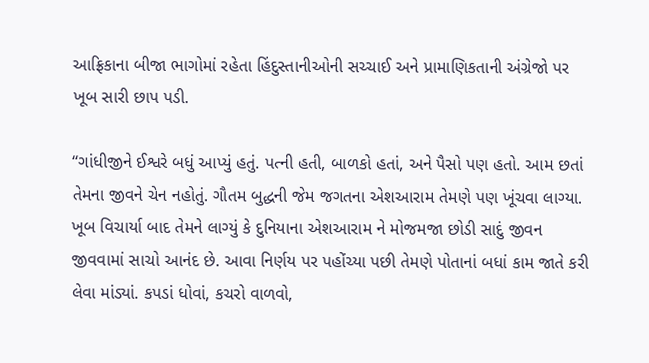આફ્રિકાના બીજા ભાગોમાં રહેતા હિંદુસ્તાનીઓની સચ્ચાઈ અને પ્રામાણિકતાની અંગ્રેજો પર ખૂબ સારી છાપ પડી.

‘‘ગાંધીજીને ઈશ્વરે બધું આપ્યું હતું. પત્ની હતી, બાળકો હતાં, અને પૈસો પણ હતો. આમ છતાં તેમના જીવને ચેન નહોતું. ગૌતમ બુદ્ધની જેમ જગતના એશઆરામ તેમણે પણ ખૂંચવા લાગ્યા. ખૂબ વિચાર્યા બાદ તેમને લાગ્યું કે દુનિયાના એશઆરામ ને મોજમજા છોડી સાદું જીવન જીવવામાં સાચો આનંદ છે. આવા નિર્ણય પર પહોંચ્યા પછી તેમણે પોતાનાં બધાં કામ જાતે કરી લેવા માંડ્યાં. કપડાં ધોવાં, કચરો વાળવો,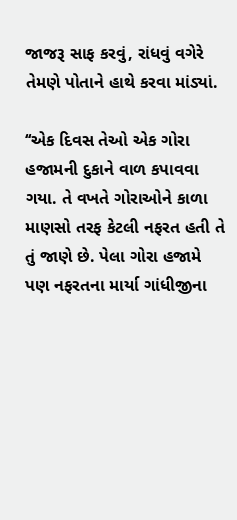જાજરૂ સાફ કરવું, રાંધવું વગેરે તેમણે પોતાને હાથે કરવા માંડ્યાં.

‘‘એક દિવસ તેઓ એક ગોરા હજામની દુકાને વાળ કપાવવા ગયા. તે વખતે ગોરાઓને કાળા માણસો તરફ કેટલી નફરત હતી તે તું જાણે છે. પેલા ગોરા હજામે પણ નફરતના માર્યા ગાંધીજીના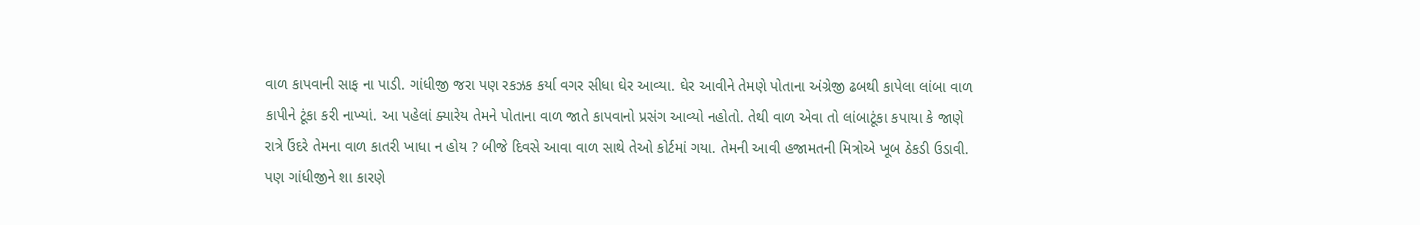વાળ કાપવાની સાફ ના પાડી. ગાંધીજી જરા પણ રકઝક કર્યા વગર સીધા ઘેર આવ્યા. ઘેર આવીને તેમણે પોતાના અંગ્રેજી ઢબથી કાપેલા લાંબા વાળ કાપીને ટૂંકા કરી નાખ્યાં. આ પહેલાં ક્યારેય તેમને પોતાના વાળ જાતે કાપવાનો પ્રસંગ આવ્યો નહોતો. તેથી વાળ એવા તો લાંબાટૂંકા કપાયા કે જાણે રાત્રે ઉંદરે તેમના વાળ કાતરી ખાધા ન હોય ? બીજે દિવસે આવા વાળ સાથે તેઓ કોર્ટમાં ગયા. તેમની આવી હજામતની મિત્રોએ ખૂબ ઠેકડી ઉડાવી. પણ ગાંધીજીને શા કારણે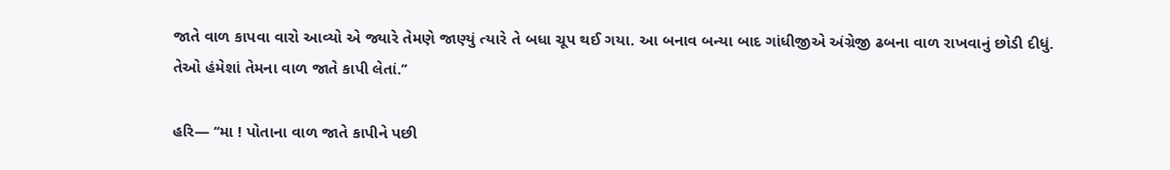જાતે વાળ કાપવા વારો આવ્યો એ જ્યારે તેમણે જાણ્યું ત્યારે તે બધા ચૂપ થઈ ગયા. આ બનાવ બન્યા બાદ ગાંધીજીએ અંગ્રેજી ઢબના વાળ રાખવાનું છોડી દીધું. તેઓ હંમેશાં તેમના વાળ જાતે કાપી લેતાં.’’

હરિ— ‘‘મા ! પોતાના વાળ જાતે કાપીને પછી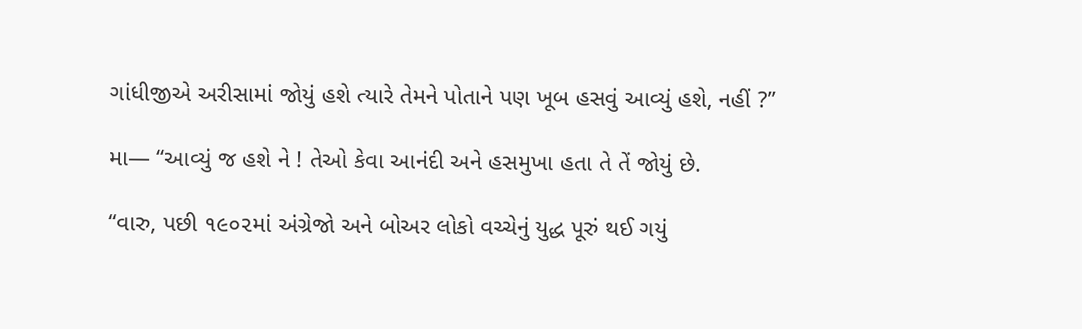ગાંધીજીએ અરીસામાં જોયું હશે ત્યારે તેમને પોતાને પણ ખૂબ હસવું આવ્યું હશે, નહીં ?’’

મા— ‘‘આવ્યું જ હશે ને ! તેઓ કેવા આનંદી અને હસમુખા હતા તે તેં જોયું છે.

‘‘વારુ, પછી ૧૯૦૨માં અંગ્રેજો અને બોઅર લોકો વચ્ચેનું યુદ્ધ પૂરું થઈ ગયું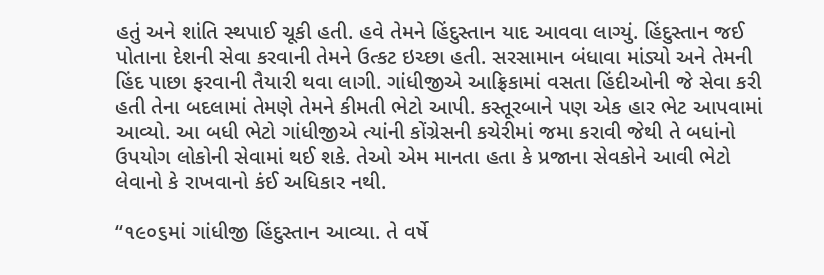હતું અને શાંતિ સ્થપાઈ ચૂકી હતી. હવે તેમને હિંદુસ્તાન યાદ આવવા લાગ્યું. હિંદુસ્તાન જઈ પોતાના દેશની સેવા કરવાની તેમને ઉત્કટ ઇચ્છા હતી. સરસામાન બંધાવા માંડ્યો અને તેમની હિંદ પાછા ફરવાની તૈયારી થવા લાગી. ગાંધીજીએ આફ્રિકામાં વસતા હિંદીઓની જે સેવા કરી હતી તેના બદલામાં તેમણે તેમને કીમતી ભેટો આપી. કસ્તૂરબાને પણ એક હાર ભેટ આપવામાં આવ્યો. આ બધી ભેટો ગાંધીજીએ ત્યાંની કોંગ્રેસની કચેરીમાં જમા કરાવી જેથી તે બધાંનો ઉપયોગ લોકોની સેવામાં થઈ શકે. તેઓ એમ માનતા હતા કે પ્રજાના સેવકોને આવી ભેટો લેવાનો કે રાખવાનો કંઈ અધિકાર નથી.

‘‘૧૯૦૬માં ગાંધીજી હિંદુસ્તાન આવ્યા. તે વર્ષે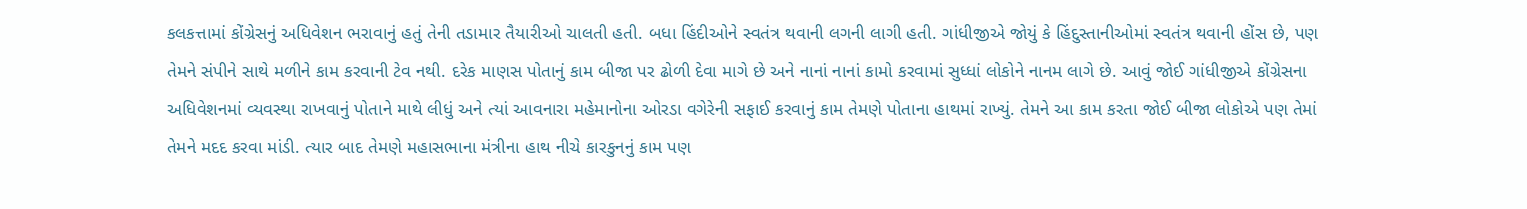કલકત્તામાં કોંગ્રેસનું અધિવેશન ભરાવાનું હતું તેની તડામાર તૈયારીઓ ચાલતી હતી. બધા હિંદીઓને સ્વતંત્ર થવાની લગની લાગી હતી. ગાંધીજીએ જોયું કે હિંદુસ્તાનીઓમાં સ્વતંત્ર થવાની હોંસ છે, પણ તેમને સંપીને સાથે મળીને કામ કરવાની ટેવ નથી. દરેક માણસ પોતાનું કામ બીજા પર ઢોળી દેવા માગે છે અને નાનાં નાનાં કામો કરવામાં સુધ્ધાં લોકોને નાનમ લાગે છે. આવું જોઈ ગાંધીજીએ કોંગ્રેસના અધિવેશનમાં વ્યવસ્થા રાખવાનું પોતાને માથે લીધું અને ત્યાં આવનારા મહેમાનોના ઓરડા વગેરેની સફાઈ કરવાનું કામ તેમણે પોતાના હાથમાં રાખ્યું. તેમને આ કામ કરતા જોઈ બીજા લોકોએ પણ તેમાં તેમને મદદ કરવા માંડી. ત્યાર બાદ તેમણે મહાસભાના મંત્રીના હાથ નીચે કારકુનનું કામ પણ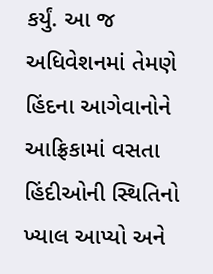કર્યું. આ જ અધિવેશનમાં તેમણે હિંદના આગેવાનોને આફ્રિકામાં વસતા હિંદીઓની સ્થિતિનો ખ્યાલ આપ્યો અને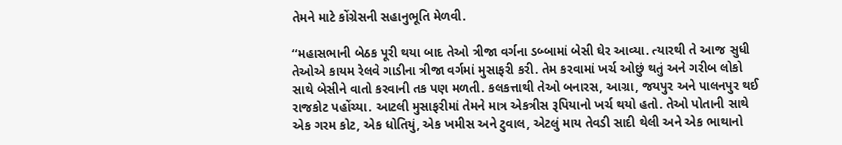તેમને માટે કોંગ્રેસની સહાનુભૂતિ મેળવી.

‘‘મહાસભાની બેઠક પૂરી થયા બાદ તેઓ ત્રીજા વર્ગના ડબ્બામાં બેસી ઘેર આવ્યા. ત્યારથી તે આજ સુધી તેઓએ કાયમ રેલવે ગાડીના ત્રીજા વર્ગમાં મુસાફરી કરી. તેમ કરવામાં ખર્ચ ઓછું થતું અને ગરીબ લોકો સાથે બેસીને વાતો કરવાની તક પણ મળતી. કલકત્તાથી તેઓ બનારસ, આગ્રા, જયપુર અને પાલનપુર થઈ રાજકોટ પહોંચ્યા. આટલી મુસાફરીમાં તેમને માત્ર એકત્રીસ રૂપિયાનો ખર્ચ થયો હતો. તેઓ પોતાની સાથે એક ગરમ કોટ, એક ધોતિયું, એક ખમીસ અને ટુવાલ, એટલું માય તેવડી સાદી થેલી અને એક ભાથાનો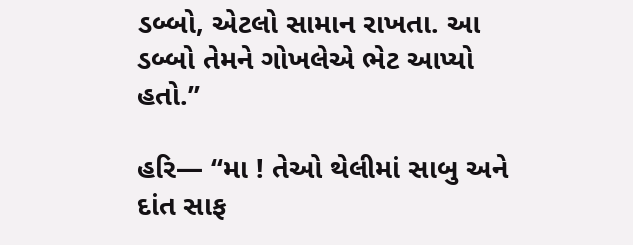ડબ્બો, એટલો સામાન રાખતા. આ ડબ્બો તેમને ગોખલેએ ભેટ આપ્યો હતો.’’

હરિ— ‘‘મા ! તેઓ થેલીમાં સાબુ અને દાંત સાફ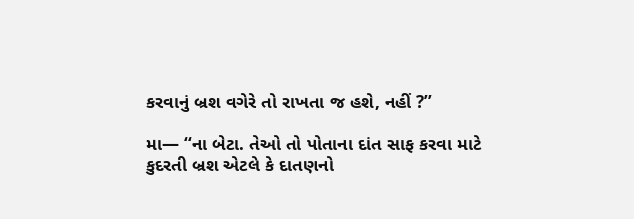કરવાનું બ્રશ વગેરે તો રાખતા જ હશે, નહીં ?’’

મા— ‘‘ના બેટા. તેઓ તો પોતાના દાંત સાફ કરવા માટે કુદરતી બ્રશ એટલે કે દાતણનો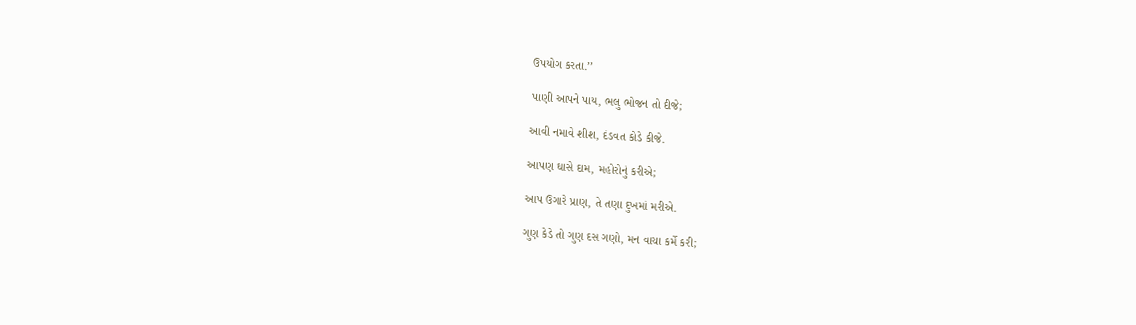ઉપયોગ કરતા.’’

પાણી આપને પાય, ભલુ ભોજન તો દીજે;

આવી નમાવે શીશ, દંડવત કોડે કીજે.

આપણ ઘાસે દામ, મહોરોનું કરીએ;

આપ ઉગારે પ્રાણ, તે તણા દુખમાં મરીએ.

ગુણ કેડે તો ગુણ દસ ગણો, મન વાચા કર્મે કરી;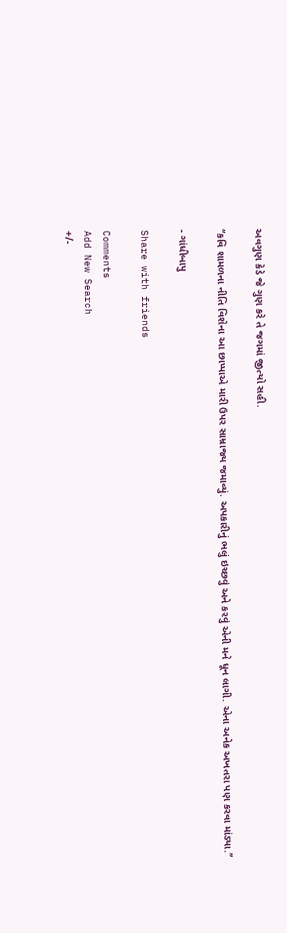અવગુણ કેડે જે ગુણ કરે તે જગમાં જીત્યો સહી.

‘‘કવિ શામળના નીતિ વિશેના આ છાપ્પાએ મારી ઉપર સામ્રાજ્ય જમાવ્યું. અપકારીનું ભલું ઇચ્છવું અને કરવું એની મને ધૂન લાગી. એના અનેક અખતરા પણ કરવા માંડ્યા.’’

- ગાંધીબાપુ

Share with friends

Comments
Add New Search
+/-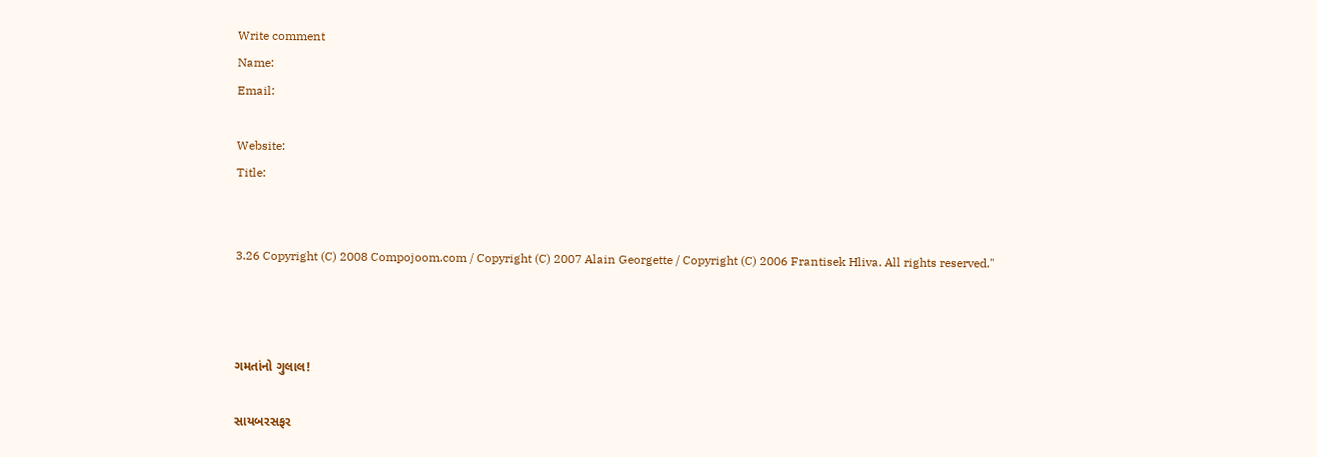Write comment
Name:
Email:

Website:
Title:


3.26 Copyright (C) 2008 Compojoom.com / Copyright (C) 2007 Alain Georgette / Copyright (C) 2006 Frantisek Hliva. All rights reserved."



ગમતાંનો ગુલાલ!

સાયબરસફર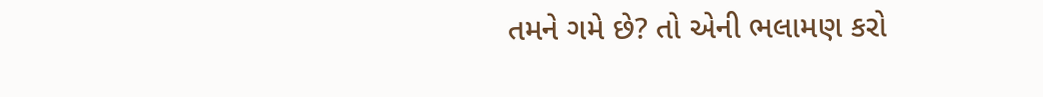તમને ગમે છે? તો એની ભલામણ કરો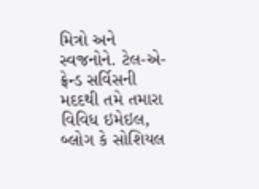મિત્રો અને સ્વજનોને. ટેલ-એ-ફ્રેન્ડ સર્વિસની મદદથી તમે તમારા વિવિધ ઇમેઇલ, બ્લોગ કે સોશિયલ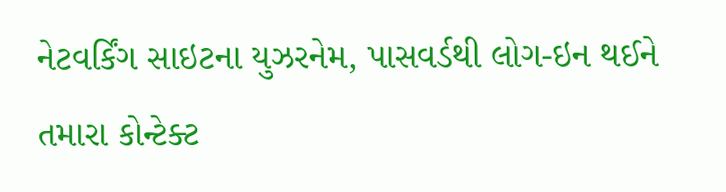નેટવર્કિંગ સાઇટના યુઝરનેમ, પાસવર્ડથી લોગ-ઇન થઈને તમારા કોન્ટેક્ટ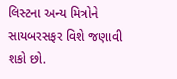લિસ્ટના અન્ય મિત્રોને સાયબરસફર વિશે જણાવી શકો છો.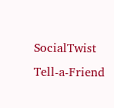SocialTwist Tell-a-Friend